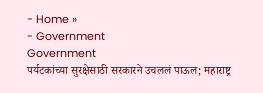- Home »
- Government
Government
पर्यटकांच्या सुरक्षेसाठी सरकारने उचललं पाऊल; महाराष्ट्र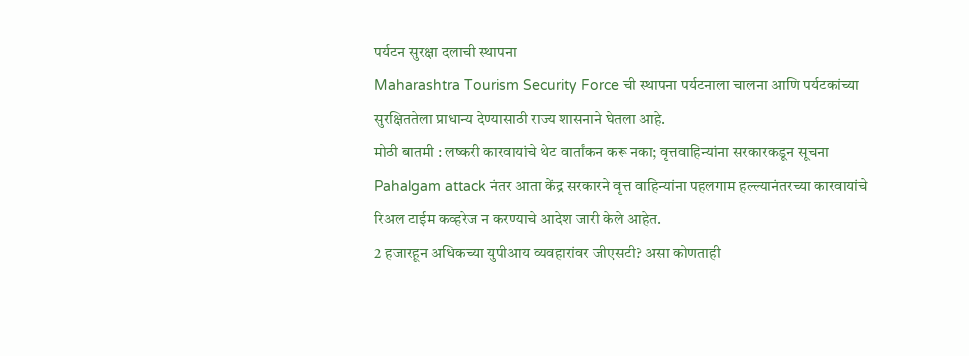पर्यटन सुरक्षा दलाची स्थापना
Maharashtra Tourism Security Force ची स्थापना पर्यटनाला चालना आणि पर्यटकांच्या सुरक्षिततेला प्राधान्य देण्यासाठी राज्य शासनाने घेतला आहे.
मोठी बातमी : लष्करी कारवायांचे थेट वार्तांकन करू नका; वृत्तवाहिन्यांना सरकारकडून सूचना
Pahalgam attack नंतर आता केंद्र सरकारने वृत्त वाहिन्यांना पहलगाम हल्ल्यानंतरच्या कारवायांचे रिअल टाईम कव्हरेज न करण्याचे आदेश जारी केले आहेत.
2 हजारहून अधिकच्या युपीआय व्यवहारांवर जीएसटी? असा कोणताही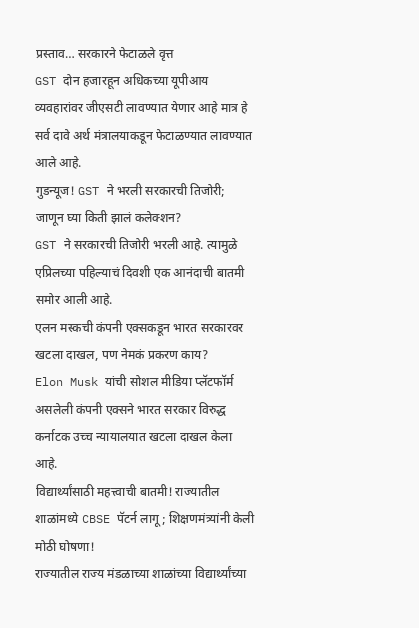प्रस्ताव… सरकारने फेटाळले वृत्त
GST दोन हजारहून अधिकच्या यूपीआय व्यवहारांवर जीएसटी लावण्यात येणार आहे मात्र हे सर्व दावे अर्थ मंत्रालयाकडून फेटाळण्यात लावण्यात आले आहे.
गुडन्यूज! GST ने भरली सरकारची तिजोरी; जाणून घ्या किती झालं कलेक्शन?
GST ने सरकारची तिजोरी भरली आहे. त्यामुळे एप्रिलच्या पहिल्याचं दिवशी एक आनंदाची बातमी समोर आली आहे.
एलन मस्कची कंपनी एक्सकडून भारत सरकारवर खटला दाखल, पण नेमकं प्रकरण काय?
Elon Musk यांची सोशल मीडिया प्लॅटफॉर्म असलेली कंपनी एक्सने भारत सरकार विरुद्ध कर्नाटक उच्च न्यायालयात खटला दाखल केला आहे.
विद्यार्थ्यांसाठी महत्त्वाची बातमी! राज्यातील शाळांमध्ये CBSE पॅटर्न लागू; शिक्षणमंत्र्यांनी केली मोठी घोषणा!
राज्यातील राज्य मंडळाच्या शाळांच्या विद्यार्थ्यांच्या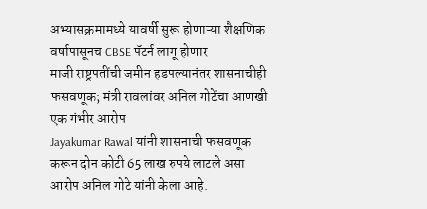अभ्यासक्रमामध्ये यावर्षी सुरू होणाऱ्या शैक्षणिक वर्षापासूनच CBSE पॅटर्न लागू होणार
माजी राष्ट्रपतींची जमीन हडपल्यानंतर शासनाचीही फसवणूक; मंत्री रावलांवर अनिल गोटेंचा आणखी एक गंभीर आरोप
Jayakumar Rawal यांनी शासनाची फसवणूक करून दोन कोटी 65 लाख रुपये लाटले असा आरोप अनिल गोटे यांनी केला आहे.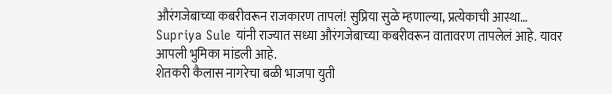औरंगजेबाच्या कबरीवरून राजकारण तापलं! सुप्रिया सुळे म्हणाल्या, प्रत्येकाची आस्था…
Supriya Sule यांनी राज्यात सध्या औरंगजेबाच्या कबरीवरून वातावरण तापलेलं आहे. यावर आपली भुमिका मांडली आहे.
शेतकरी कैलास नागरेचा बळी भाजपा युती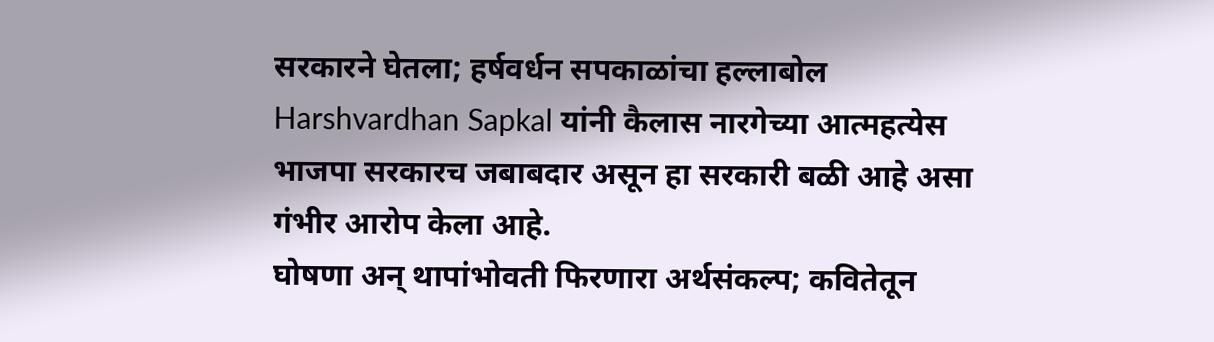सरकारने घेतला; हर्षवर्धन सपकाळांचा हल्लाबोल
Harshvardhan Sapkal यांनी कैलास नारगेच्या आत्महत्येस भाजपा सरकारच जबाबदार असून हा सरकारी बळी आहे असा गंभीर आरोप केला आहे.
घोषणा अन् थापांभोवती फिरणारा अर्थसंकल्प; कवितेतून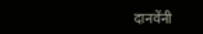दानवेंनी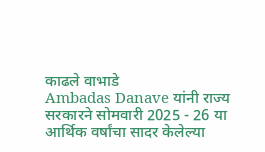काढले वाभाडे
Ambadas Danave यांनी राज्य सरकारने सोमवारी 2025 - 26 या आर्थिक वर्षांचा सादर केलेल्या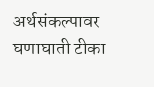अर्थसंकल्पावर घणाघाती टीका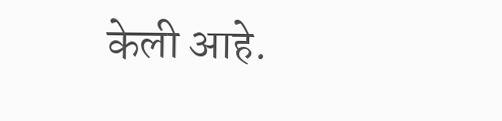केली आहे.